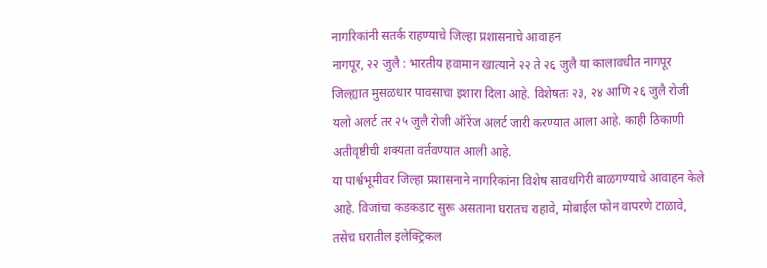नागरिकांनी सतर्क राहण्याचे जिल्हा प्रशासनाचे आवाहन
नागपूर, २२ जुलै : भारतीय हवामान खात्याने २२ ते २६ जुलै या कालावधीत नागपूर जिल्ह्यात मुसळधार पावसाचा इशारा दिला आहे. विशेषतः २३, २४ आणि २६ जुलै रोजी यलो अलर्ट तर २५ जुलै रोजी ऑरेंज अलर्ट जारी करण्यात आला आहे. काही ठिकाणी अतीवृष्टीची शक्यता वर्तवण्यात आली आहे.
या पार्श्वभूमीवर जिल्हा प्रशासनाने नागरिकांना विशेष सावधगिरी बाळगण्याचे आवाहन केले आहे. विजांचा कडकडाट सुरू असताना घरातच राहावे, मोबाईल फोन वापरणे टाळावे, तसेच घरातील इलेक्ट्रिकल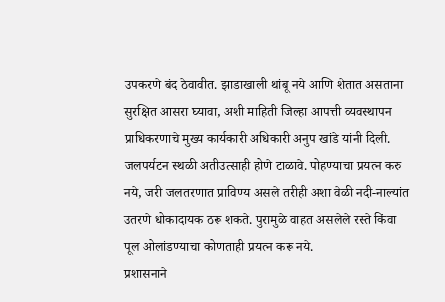उपकरणे बंद ठेवावीत. झाडाखाली थांबू नये आणि शेतात असताना सुरक्षित आसरा घ्यावा, अशी माहिती जिल्हा आपत्ती व्यवस्थापन प्राधिकरणाचे मुख्य कार्यकारी अधिकारी अनुप खांडे यांनी दिली.
जलपर्यटन स्थळी अतीउत्साही होणे टाळावे. पोहण्याचा प्रयत्न करु नये, जरी जलतरणात प्राविण्य असले तरीही अशा वेळी नदी-नाल्यांत उतरणे धोकादायक ठरू शकते. पुरामुळे वाहत असलेले रस्ते किंवा पूल ओलांडण्याचा कोणताही प्रयत्न करू नये.
प्रशासनाने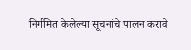निर्गमित केलेल्या सूचनांचे पालन करावे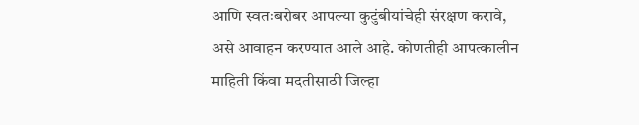आणि स्वतःबरोबर आपल्या कुटुंबीयांचेही संरक्षण करावे, असे आवाहन करण्यात आले आहे. कोणतीही आपत्कालीन माहिती किंवा मदतीसाठी जिल्हा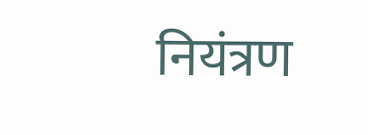नियंत्रण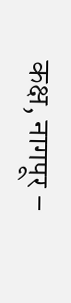कक्ष, नागपूर –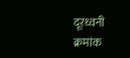दूरध्वनी क्रमांक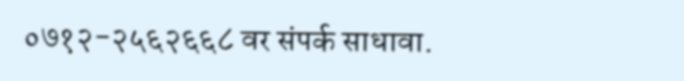०७१२-२५६२६६८ वर संपर्क साधावा.